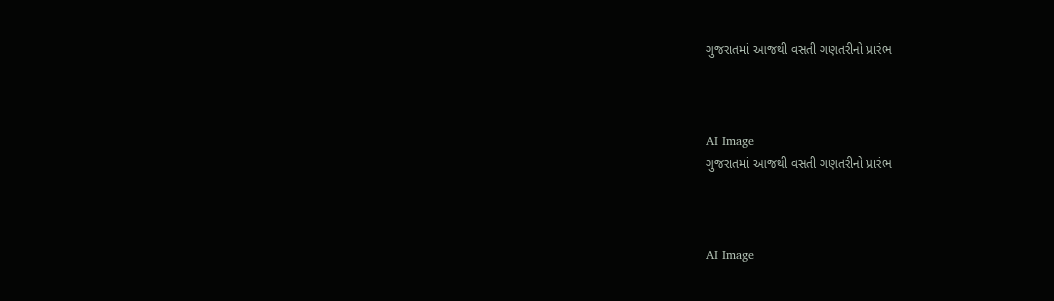ગુજરાતમાં આજથી વસતી ગણતરીનો પ્રારંભ



AI Image
ગુજરાતમાં આજથી વસતી ગણતરીનો પ્રારંભ



AI Image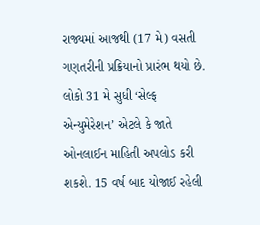રાજ્યમાં આજથી (17 મે) વસતી ગણતરીની પ્રક્રિયાનો પ્રારંભ થયો છે. લોકો 31 મે સુધી ‘સેલ્ફ એન્યુમેરેશન’ એટલે કે જાતે ઓનલાઈન માહિતી અપલોડ કરી શકશે. 15 વર્ષ બાદ યોજાઈ રહેલી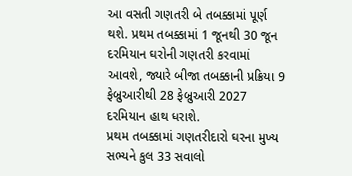આ વસતી ગણતરી બે તબક્કામાં પૂર્ણ થશે. પ્રથમ તબક્કામાં 1 જૂનથી 30 જૂન દરમિયાન ઘરોની ગણતરી કરવામાં આવશે, જ્યારે બીજા તબક્કાની પ્રક્રિયા 9 ફેબ્રુઆરીથી 28 ફેબ્રુઆરી 2027 દરમિયાન હાથ ધરાશે.
પ્રથમ તબક્કામાં ગણતરીદારો ઘરના મુખ્ય સભ્યને કુલ 33 સવાલો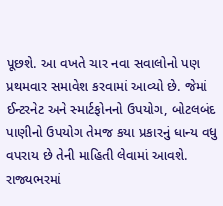પૂછશે. આ વખતે ચાર નવા સવાલોનો પણ પ્રથમવાર સમાવેશ કરવામાં આવ્યો છે. જેમાં ઈન્ટરનેટ અને સ્માર્ટફોનનો ઉપયોગ, બોટલબંદ પાણીનો ઉપયોગ તેમજ કયા પ્રકારનું ધાન્ય વધુ વપરાય છે તેની માહિતી લેવામાં આવશે.
રાજ્યભરમાં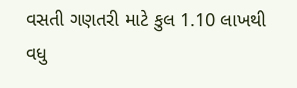વસતી ગણતરી માટે કુલ 1.10 લાખથી વધુ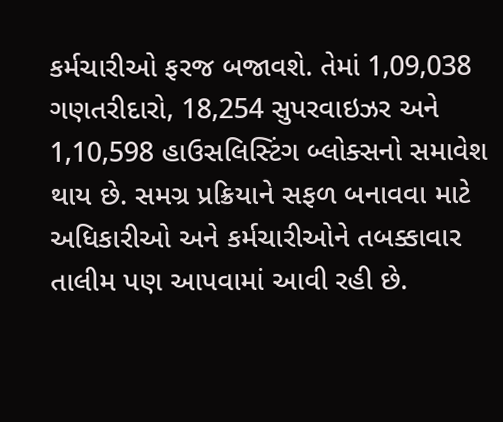કર્મચારીઓ ફરજ બજાવશે. તેમાં 1,09,038 ગણતરીદારો, 18,254 સુપરવાઇઝર અને 1,10,598 હાઉસલિસ્ટિંગ બ્લોક્સનો સમાવેશ થાય છે. સમગ્ર પ્રક્રિયાને સફળ બનાવવા માટે અધિકારીઓ અને કર્મચારીઓને તબક્કાવાર તાલીમ પણ આપવામાં આવી રહી છે.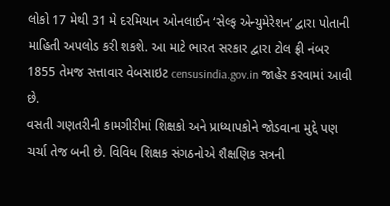લોકો 17 મેથી 31 મે દરમિયાન ઓનલાઈન ‘સેલ્ફ એન્યુમેરેશન’ દ્વારા પોતાની માહિતી અપલોડ કરી શકશે. આ માટે ભારત સરકાર દ્વારા ટોલ ફ્રી નંબર 1855 તેમજ સત્તાવાર વેબસાઇટ censusindia.gov.in જાહેર કરવામાં આવી છે.
વસતી ગણતરીની કામગીરીમાં શિક્ષકો અને પ્રાધ્યાપકોને જોડવાના મુદ્દે પણ ચર્ચા તેજ બની છે. વિવિધ શિક્ષક સંગઠનોએ શૈક્ષણિક સત્રની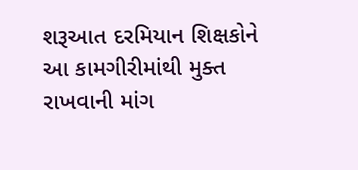શરૂઆત દરમિયાન શિક્ષકોને આ કામગીરીમાંથી મુક્ત રાખવાની માંગ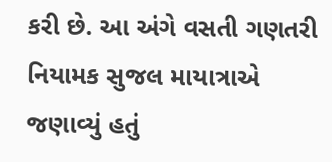કરી છે. આ અંગે વસતી ગણતરી નિયામક સુજલ માયાત્રાએ જણાવ્યું હતું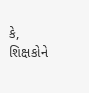કે, શિક્ષકોને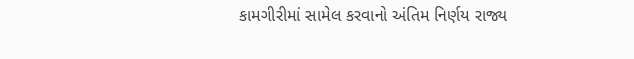કામગીરીમાં સામેલ કરવાનો અંતિમ નિર્ણય રાજ્ય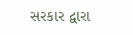સરકાર દ્વારા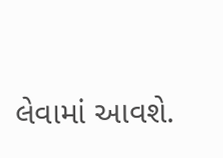લેવામાં આવશે.